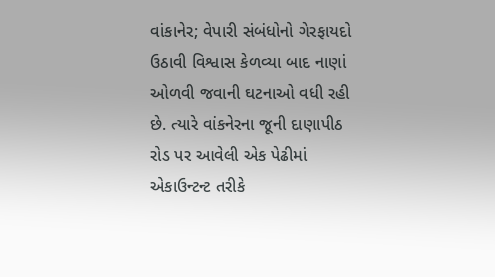વાંકાનેર; વેપારી સંબંધોનો ગેરફાયદો ઉઠાવી વિશ્વાસ કેળવ્યા બાદ નાણાં ઓળવી જવાની ઘટનાઓ વધી રહી છે. ત્યારે વાંકનેરના જૂની દાણાપીઠ રોડ પર આવેલી એક પેઢીમાં એકાઉન્ટન્ટ તરીકે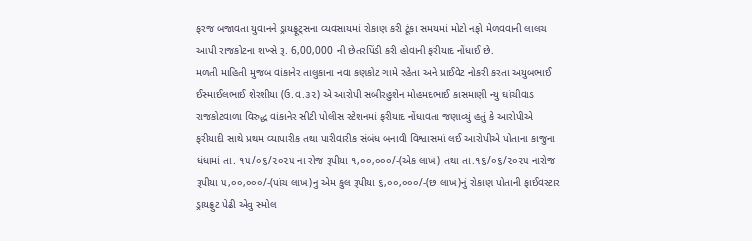ફરજ બજાવતા યુવાનને ડ્રાયફ્રૂટ્સના વ્યવસાયમાં રોકાણ કરી ટૂંકા સમયમાં મોટો નફો મેળવવાની લાલચ આપી રાજકોટના શખ્સે રૂ. 6,00,000 ની છેતરપિંડી કરી હોવાની ફરીયાદ નોંધાઈ છે.
મળતી માહિતી મુજબ વાંકાનેર તાલુકાના નવા કણકોટ ગામે રહેતા અને પ્રાઈવેટ નોકરી કરતા અયુબભાઈ ઈસ્માઈલભાઈ શેરશીયા (ઉ.વ.૩૨) એ આરોપી સબીરહુશેન મોહમદભાઈ કાસમાણી ન્યુ ઘાંચીવાડ રાજકોટવાળા વિરુદ્ધ વાંકાનેર સીટી પોલીસ સ્ટેશનમાં ફરીયાદ નોંધાવતા જણાવ્યું હતું કે આરોપીએ ફરીયાદી સાથે પ્રથમ વ્યાપારીક તથા પારીવારીક સંબંધ બનાવી વિશ્વાસમાં લઈ આરોપીએ પોતાના કાજુના ધંધામાં તા. ૧૫/૦૬/૨૦૨૫ ના રોજ રૂપીયા ૧,૦૦,૦૦૦/-(એક લાખ) તથા તા.૧૬/૦૬/૨૦૨૫ નારોજ રૂપીયા ૫,૦૦,૦૦૦/-(પાંચ લાખ)નુ એમ કુલ રૂપીયા ૬,૦૦,૦૦૦/-(છ લાખ)નું રોકાણ પોતાની ફાઈવસ્ટાર ડ્રાયફ્રુટ પેઢી એવુ સ્મોલ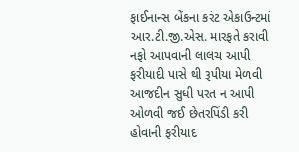ફાઈનાન્સ બેંકના કરંટ એકાઉન્ટમાં આર.ટી.જી.એસ. મારફતે કરાવી નફો આપવાની લાલચ આપી ફરીયાદી પાસે થી રૂપીયા મેળવી આજદીન સુધી પરત ન આપી ઓળવી જઈ છેતરપિંડી કરી હોવાની ફરીયાદ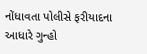નોંધાવતા પોલીસે ફરીયાદના આધારે ગુન્હો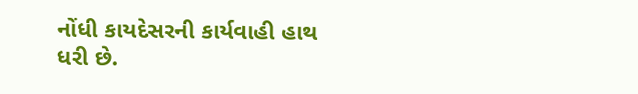નોંધી કાયદેસરની કાર્યવાહી હાથ ધરી છે.